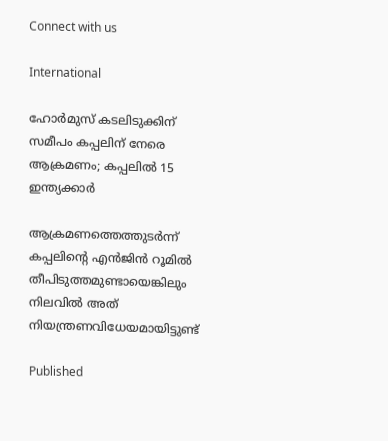Connect with us

International

ഹോർമുസ് കടലിടുക്കിന് സമീപം കപ്പലിന് നേരെ ആക്രമണം; കപ്പലിൽ 15 ഇന്ത്യക്കാർ

ആക്രമണത്തെത്തുടർന്ന് കപ്പലിന്റെ എൻജിൻ റൂമിൽ തീപിടുത്തമുണ്ടായെങ്കിലും നിലവിൽ അത് നിയന്ത്രണവിധേയമായിട്ടുണ്ട്

Published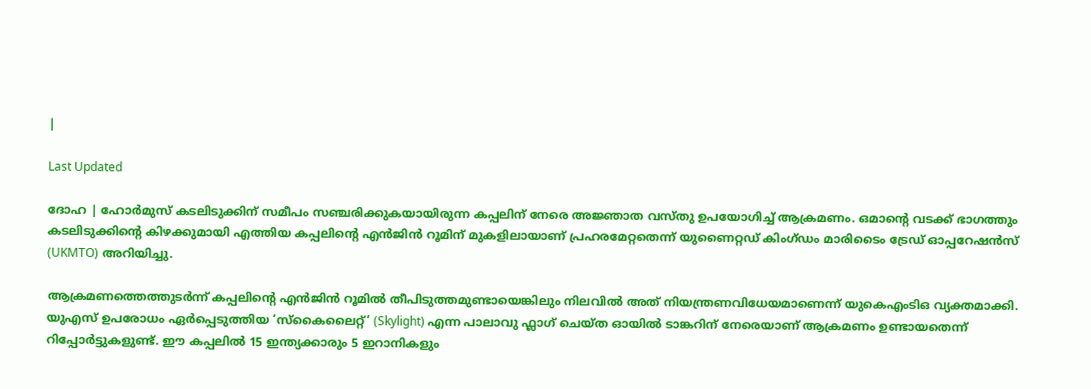|

Last Updated

ദോഹ | ഹോർമുസ് കടലിടുക്കിന് സമീപം സഞ്ചരിക്കുകയായിരുന്ന കപ്പലിന് നേരെ അജ്ഞാത വസ്തു ഉപയോഗിച്ച് ആക്രമണം. ഒമാന്റെ വടക്ക് ഭാഗത്തും കടലിടുക്കിന്റെ കിഴക്കുമായി എത്തിയ കപ്പലിന്റെ എൻജിൻ റൂമിന് മുകളിലായാണ് പ്രഹരമേറ്റതെന്ന് യുണൈറ്റഡ് കിംഗ്ഡം മാരിടൈം ട്രേഡ് ഓപ്പറേഷൻസ് (UKMTO) അറിയിച്ചു.

ആക്രമണത്തെത്തുടർന്ന് കപ്പലിന്റെ എൻജിൻ റൂമിൽ തീപിടുത്തമുണ്ടായെങ്കിലും നിലവിൽ അത് നിയന്ത്രണവിധേയമാണെന്ന് യുകെഎംടിഒ വ്യക്തമാക്കി. യുഎസ് ഉപരോധം ഏർപ്പെടുത്തിയ ‘സ്കൈലൈറ്റ്’ (Skylight) എന്ന പാലാവു ഫ്ലാഗ് ചെയ്ത ഓയിൽ ടാങ്കറിന് നേരെയാണ് ആക്രമണം ഉണ്ടായതെന്ന് റിപ്പോർട്ടുകളുണ്ട്. ഈ കപ്പലിൽ 15 ഇന്ത്യക്കാരും 5 ഇറാനികളും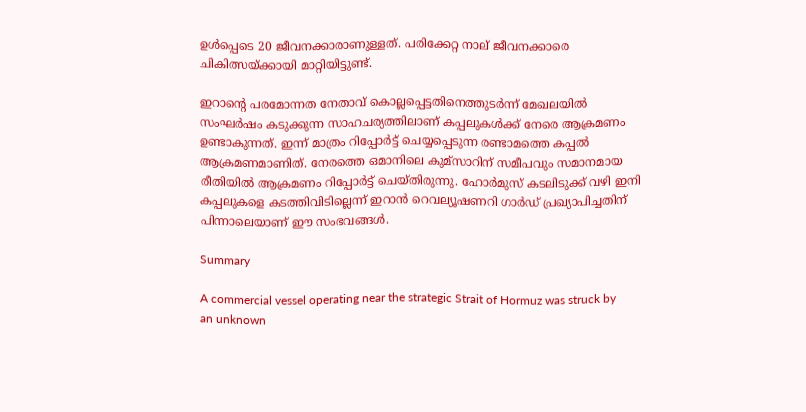ഉൾപ്പെടെ 20 ജീവനക്കാരാണുള്ളത്. പരിക്കേറ്റ നാല് ജീവനക്കാരെ ചികിത്സയ്ക്കായി മാറ്റിയിട്ടുണ്ട്.

ഇറാന്റെ പരമോന്നത നേതാവ് കൊല്ലപ്പെട്ടതിനെത്തുടർന്ന് മേഖലയിൽ സംഘർഷം കടുക്കുന്ന സാഹചര്യത്തിലാണ് കപ്പലുകൾക്ക് നേരെ ആക്രമണം ഉണ്ടാകുന്നത്. ഇന്ന് മാത്രം റിപ്പോർട്ട് ചെയ്യപ്പെടുന്ന രണ്ടാമത്തെ കപ്പൽ ആക്രമണമാണിത്. നേരത്തെ ഒമാനിലെ കുമ്‌സാറിന് സമീപവും സമാനമായ രീതിയിൽ ആക്രമണം റിപ്പോർട്ട് ചെയ്തിരുന്നു. ഹോർമുസ് കടലിടുക്ക് വഴി ഇനി കപ്പലുകളെ കടത്തിവിടില്ലെന്ന് ഇറാൻ റെവല്യൂഷണറി ഗാർഡ് പ്രഖ്യാപിച്ചതിന് പിന്നാലെയാണ് ഈ സംഭവങ്ങൾ.

Summary

A commercial vessel operating near the strategic Strait of Hormuz was struck by an unknown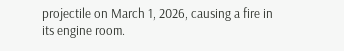projectile on March 1, 2026, causing a fire in its engine room.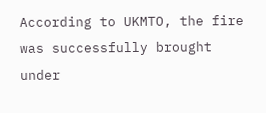According to UKMTO, the fire was successfully brought under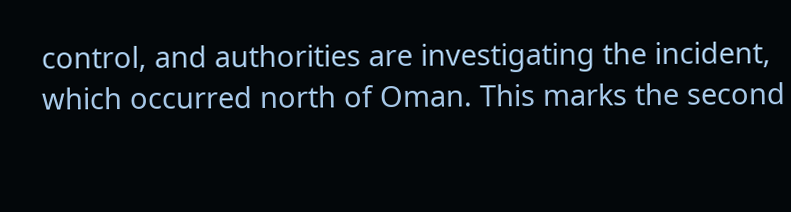control, and authorities are investigating the incident, which occurred north of Oman. This marks the second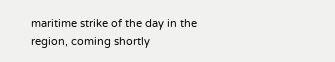maritime strike of the day in the region, coming shortly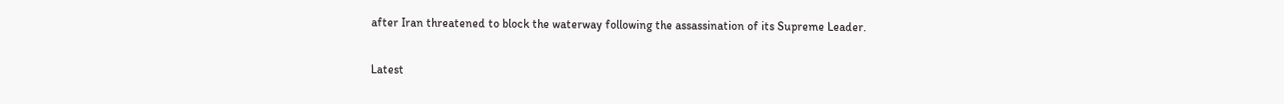after Iran threatened to block the waterway following the assassination of its Supreme Leader.

Latest